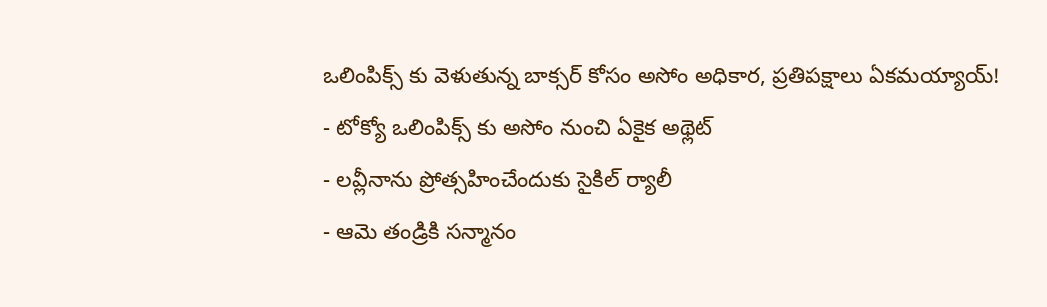ఒలింపిక్స్ కు వెళుతున్న బాక్సర్ కోసం అసోం అధికార, ప్రతిపక్షాలు ఏకమయ్యాయ్!
- టోక్యో ఒలింపిక్స్ కు అసోం నుంచి ఏకైక అథ్లెట్
- లవ్లీనాను ప్రోత్సహించేందుకు సైకిల్ ర్యాలీ
- ఆమె తండ్రికి సన్మానం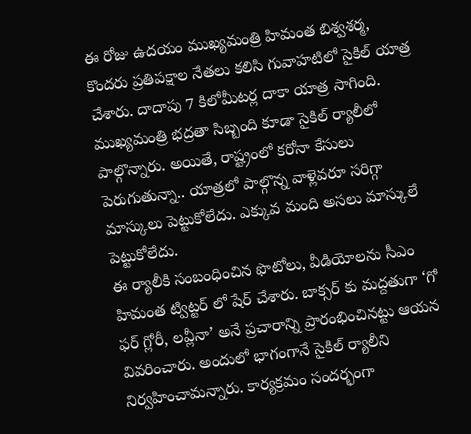ఈ రోజు ఉదయం ముఖ్యమంత్రి హిమంత బిశ్వశర్మ, కొందరు ప్రతిపక్షాల నేతలు కలిసి గువాహటిలో సైకిల్ యాత్ర చేశారు. దాదాపు 7 కిలోమీటర్ల దాకా యాత్ర సాగింది. ముఖ్యమంత్రి భద్రతా సిబ్బంది కూడా సైకిల్ ర్యాలీలో పాల్గొన్నారు. అయితే, రాష్ట్రంలో కరోనా కేసులు పెరుగుతున్నా.. యాత్రలో పాల్గొన్న వాళ్లెవరూ సరిగ్గా మాస్కులు పెట్టుకోలేదు. ఎక్కువ మంది అసలు మాస్కులే పెట్టుకోలేదు.
ఈ ర్యాలీకి సంబంధించిన ఫొటోలు, వీడియోలను సీఎం హిమంత ట్విట్టర్ లో షేర్ చేశారు. బాక్సర్ కు మద్దతుగా ‘గో ఫర్ గ్లోరీ, లవ్లీనా’ అనే ప్రచారాన్ని ప్రారంభించినట్టు ఆయన వివరించారు. అందులో భాగంగానే సైకిల్ ర్యాలీని నిర్వహించామన్నారు. కార్యక్రమం సందర్భంగా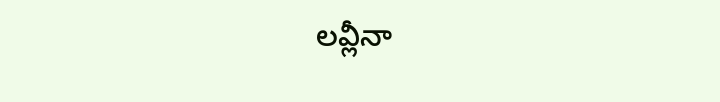లవ్లీనా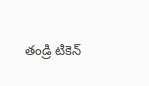తండ్రి టికెన్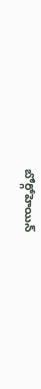బోర్గోహెయిన్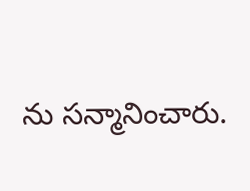ను సన్మానించారు.